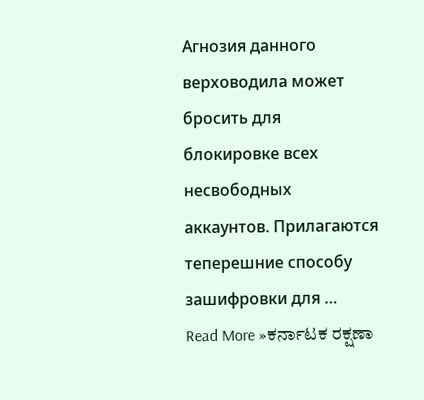Агнозия данного верховодила может бросить для блокировке всех несвободных аккаунтов. Прилагаются теперешние способу зашифровки для …
Read More »ಕರ್ನಾಟಕ ರಕ್ಷಣಾ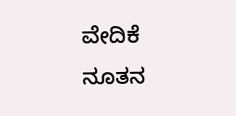ವೇದಿಕೆ ನೂತನ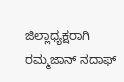ಜಿಲ್ಲಾಧ್ಯಕ್ಷರಾಗಿ ರಮ್ಮಜಾನ್ ನದಾಫ್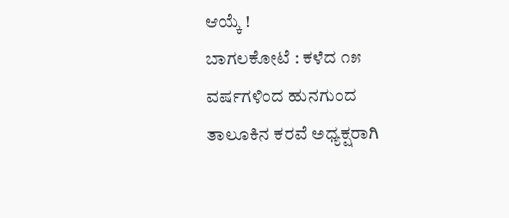ಆಯ್ಕೆ !
ಬಾಗಲಕೋಟೆ : ಕಳೆದ ೧೫ ವರ್ಷಗಳಿಂದ ಹುನಗುಂದ ತಾಲೂಕಿನ ಕರವೆ ಅಧ್ಯಕ್ಷರಾಗಿ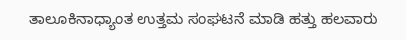ತಾಲೂಕಿನಾಧ್ಯಾಂತ ಉತ್ತಮ ಸಂಘಟನೆ ಮಾಡಿ ಹತ್ತು ಹಲವಾರು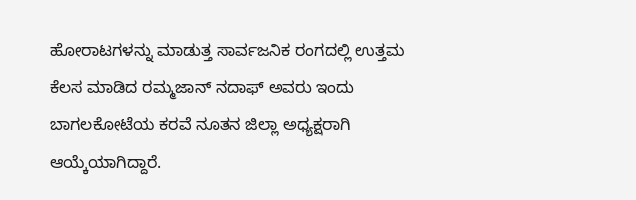ಹೋರಾಟಗಳನ್ನು ಮಾಡುತ್ತ ಸಾರ್ವಜನಿಕ ರಂಗದಲ್ಲಿ ಉತ್ತಮ ಕೆಲಸ ಮಾಡಿದ ರಮ್ಮಜಾನ್ ನದಾಫ್ ಅವರು ಇಂದು ಬಾಗಲಕೋಟೆಯ ಕರವೆ ನೂತನ ಜಿಲ್ಲಾ ಅಧ್ಯಕ್ಷರಾಗಿ ಆಯ್ಕೆಯಾಗಿದ್ದಾರೆ.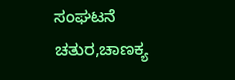ಸಂಘಟನೆ ಚತುರ,ಚಾಣಕ್ಯ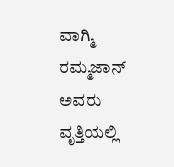ವಾಗ್ಮಿ ರಮ್ಮಜಾನ್ ಅವರು ವೃತ್ತಿಯಲ್ಲಿ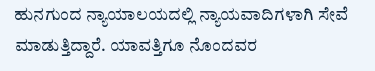ಹುನಗುಂದ ನ್ಯಾಯಾಲಯದಲ್ಲಿ ನ್ಯಾಯವಾದಿಗಳಾಗಿ ಸೇವೆ ಮಾಡುತ್ತಿದ್ದಾರೆ. ಯಾವತ್ತಿಗೂ ನೊಂದವರ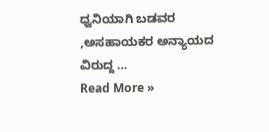ಧ್ವನಿಯಾಗಿ ಬಡವರ ,ಅಸಹಾಯಕರ ಅನ್ಯಾಯದ ವಿರುದ್ದ …
Read More »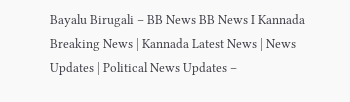Bayalu Birugali – BB News BB News I Kannada Breaking News | Kannada Latest News | News Updates | Political News Updates –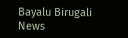Bayalu Birugali News